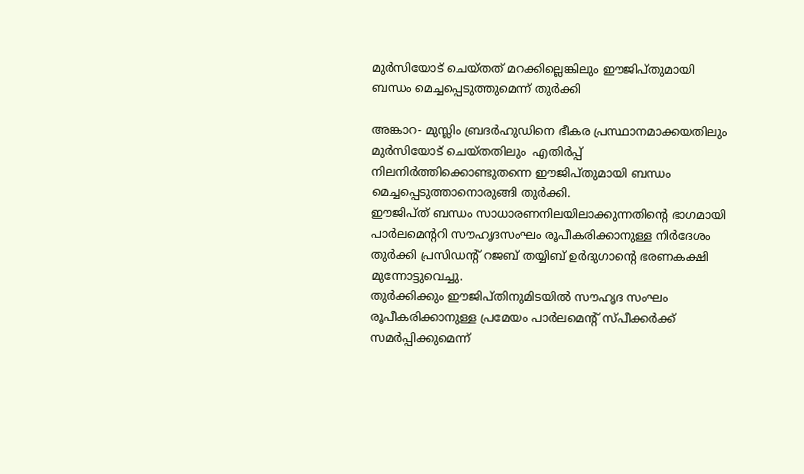മുര്‍സിയോട് ചെയ്തത് മറക്കില്ലെങ്കിലും ഈജിപ്തുമായി ബന്ധം മെച്ചപ്പെടുത്തുമെന്ന് തുര്‍ക്കി

അങ്കാറ- മുസ്ലിം ബ്രദര്‍ഹുഡിനെ ഭീകര പ്രസ്ഥാനമാക്കയതിലും മുര്‍സിയോട് ചെയ്തതിലും  എതിര്‍പ്പ് നിലനിര്‍ത്തിക്കൊണ്ടുതന്നെ ഈജിപ്തുമായി ബന്ധം മെച്ചപ്പെടുത്താനൊരുങ്ങി തുര്‍ക്കി.
ഈജിപ്ത് ബന്ധം സാധാരണനിലയിലാക്കുന്നതിന്റെ ഭാഗമായി പാര്‍ലമെന്ററി സൗഹൃദസംഘം രൂപീകരിക്കാനുള്ള നിര്‍ദേശം തുര്‍ക്കി പ്രസിഡന്റ് റജബ് തയ്യിബ് ഉര്‍ദുഗാന്റെ ഭരണകക്ഷി മുന്നോട്ടുവെച്ചു.
തുര്‍ക്കിക്കും ഈജിപ്തിനുമിടയില്‍ സൗഹൃദ സംഘം രൂപീകരിക്കാനുള്ള പ്രമേയം പാര്‍ലമെന്റ് സ്പീക്കര്‍ക്ക് സമര്‍പ്പിക്കുമെന്ന്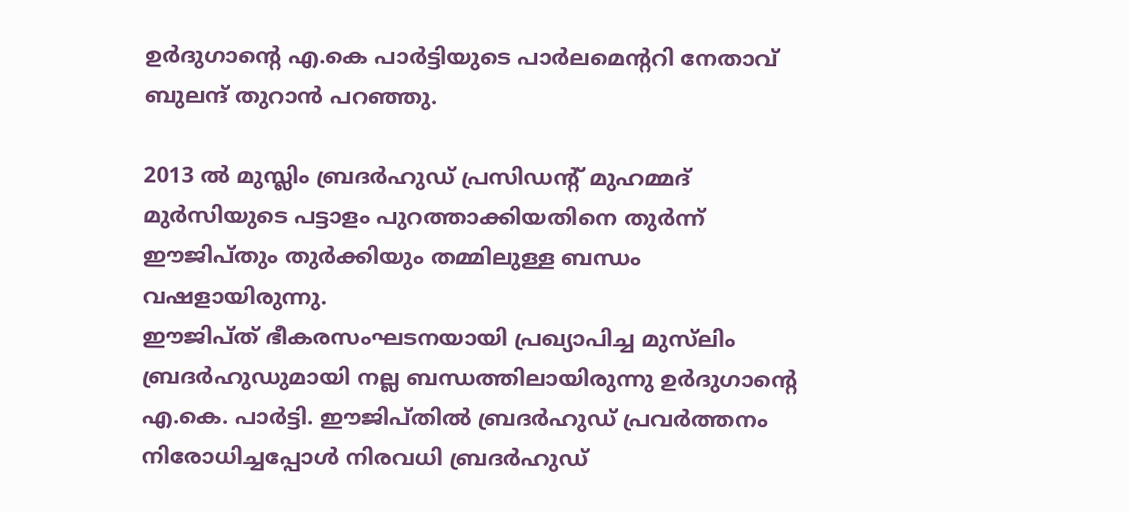ഉര്‍ദുഗാന്റെ എ.കെ പാര്‍ട്ടിയുടെ പാര്‍ലമെന്ററി നേതാവ് ബുലന്ദ് തുറാന്‍ പറഞ്ഞു.

2013 ല്‍ മുസ്ലിം ബ്രദര്‍ഹുഡ് പ്രസിഡന്റ് മുഹമ്മദ് മുര്‍സിയുടെ പട്ടാളം പുറത്താക്കിയതിനെ തുര്‍ന്ന് ഈജിപ്തും തുര്‍ക്കിയും തമ്മിലുള്ള ബന്ധം വഷളായിരുന്നു.
ഈജിപ്ത് ഭീകരസംഘടനയായി പ്രഖ്യാപിച്ച മുസ്‌ലിം ബ്രദര്‍ഹുഡുമായി നല്ല ബന്ധത്തിലായിരുന്നു ഉര്‍ദുഗാന്റെ എ.കെ. പാര്‍ട്ടി. ഈജിപ്തില്‍ ബ്രദര്‍ഹുഡ് പ്രവര്‍ത്തനം നിരോധിച്ചപ്പോള്‍ നിരവധി ബ്രദര്‍ഹുഡ്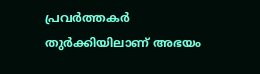പ്രവര്‍ത്തകര്‍ തുര്‍ക്കിയിലാണ് അഭയം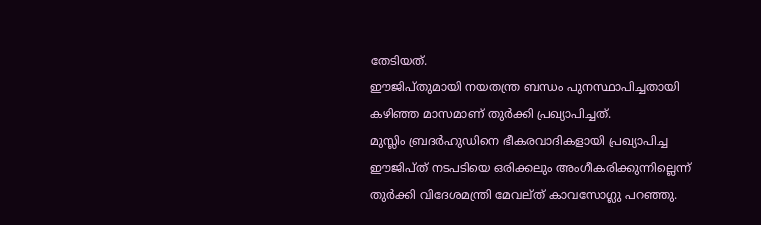തേടിയത്.
ഈജിപ്തുമായി നയതന്ത്ര ബന്ധം പുനസ്ഥാപിച്ചതായി കഴിഞ്ഞ മാസമാണ് തുര്‍ക്കി പ്രഖ്യാപിച്ചത്.
മുസ്ലിം ബ്രദര്‍ഹുഡിനെ ഭീകരവാദികളായി പ്രഖ്യാപിച്ച ഈജിപ്ത് നടപടിയെ ഒരിക്കലും അംഗീകരിക്കുന്നില്ലെന്ന് തുര്‍ക്കി വിദേശമന്ത്രി മേവല്ത് കാവസോഗ്ലു പറഞ്ഞു.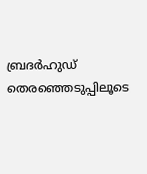ബ്രദര്‍ഹുഡ് തെരഞ്ഞെടുപ്പിലൂടെ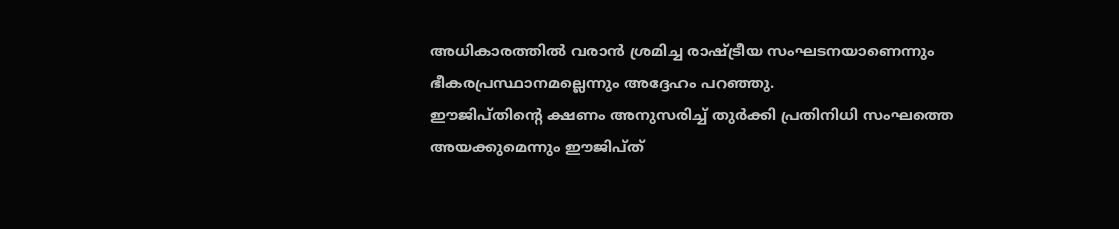അധികാരത്തില്‍ വരാന്‍ ശ്രമിച്ച രാഷ്ട്രീയ സംഘടനയാണെന്നും ഭീകരപ്രസ്ഥാനമല്ലെന്നും അദ്ദേഹം പറഞ്ഞു.
ഈജിപ്തിന്റെ ക്ഷണം അനുസരിച്ച് തുര്‍ക്കി പ്രതിനിധി സംഘത്തെ അയക്കുമെന്നും ഈജിപ്ത്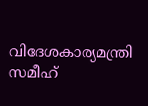വിദേശകാര്യമന്ത്രി സമീഹ്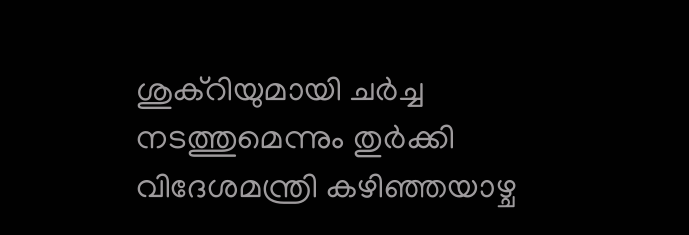ശുക്‌റിയുമായി ചര്‍ച്ച നടത്തുമെന്നും തുര്‍ക്കി വിദേശമന്ത്രി കഴിഞ്ഞയാഴ്ച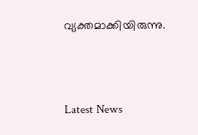വ്യക്തമാക്കിയിരുന്നു.



Latest News